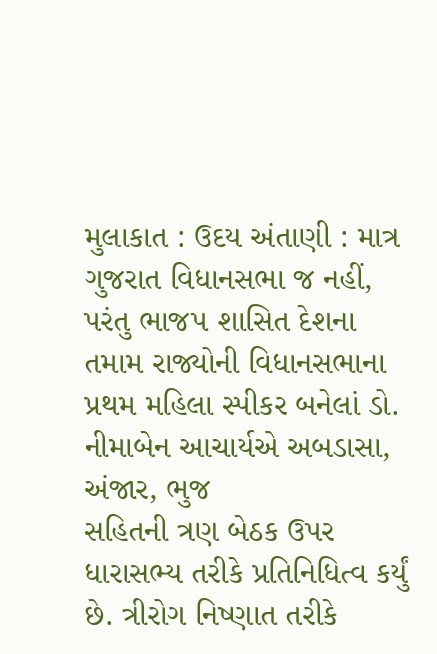મુલાકાત : ઉદય અંતાણી : માત્ર ગુજરાત વિધાનસભા જ નહીં, પરંતુ ભાજપ શાસિત દેશના તમામ રાજ્યોની વિધાનસભાના
પ્રથમ મહિલા સ્પીકર બનેલાં ડો. નીમાબેન આચાર્યએ અબડાસા, અંજાર, ભુજ
સહિતની ત્રણ બેઠક ઉપર ધારાસભ્ય તરીકે પ્રતિનિધિત્વ કર્યું છે. ત્રીરોગ નિષ્ણાત તરીકે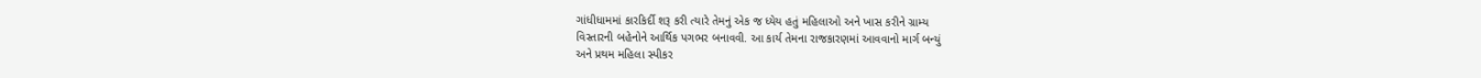ગાંધીધામમાં કારકિર્દી શરૂ કરી ત્યારે તેમનું એક જ ધ્યેય હતું મહિલાઓ અને ખાસ કરીને ગ્રામ્ય
વિસ્તારની બહેનોને આર્થિક પગભર બનાવવી. આ કાર્ય તેમના રાજકારણમાં આવવાનો માર્ગ બન્યું
અને પ્રથમ મહિલા સ્પીકર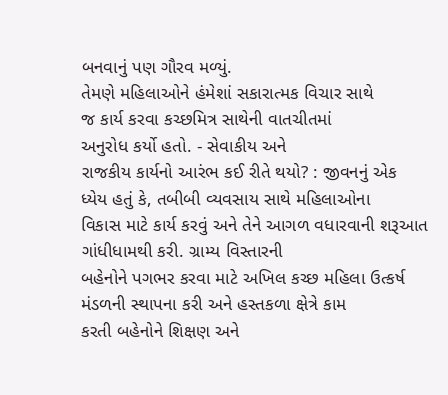બનવાનું પણ ગૌરવ મળ્યું.
તેમણે મહિલાઓને હંમેશાં સકારાત્મક વિચાર સાથે
જ કાર્ય કરવા કચ્છમિત્ર સાથેની વાતચીતમાં
અનુરોધ કર્યો હતો. - સેવાકીય અને
રાજકીય કાર્યનો આરંભ કઈ રીતે થયો? : જીવનનું એક
ધ્યેય હતું કે, તબીબી વ્યવસાય સાથે મહિલાઓના
વિકાસ માટે કાર્ય કરવું અને તેને આગળ વધારવાની શરૂઆત ગાંધીધામથી કરી. ગ્રામ્ય વિસ્તારની
બહેનોને પગભર કરવા માટે અખિલ કચ્છ મહિલા ઉત્કર્ષ
મંડળની સ્થાપના કરી અને હસ્તકળા ક્ષેત્રે કામ
કરતી બહેનોને શિક્ષણ અને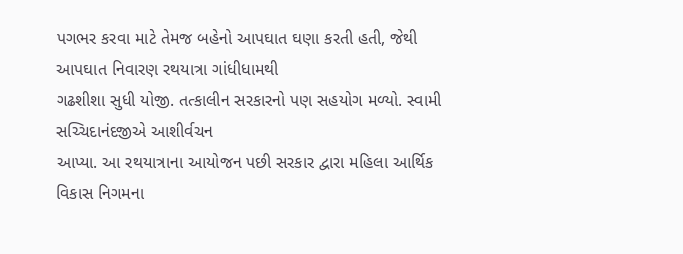પગભર કરવા માટે તેમજ બહેનો આપઘાત ઘણા કરતી હતી, જેથી આપઘાત નિવારણ રથયાત્રા ગાંધીધામથી
ગઢશીશા સુધી યોજી. તત્કાલીન સરકારનો પણ સહયોગ મળ્યો. સ્વામી સચ્ચિદાનંદજીએ આશીર્વચન
આપ્યા. આ રથયાત્રાના આયોજન પછી સરકાર દ્વારા મહિલા આર્થિક વિકાસ નિગમના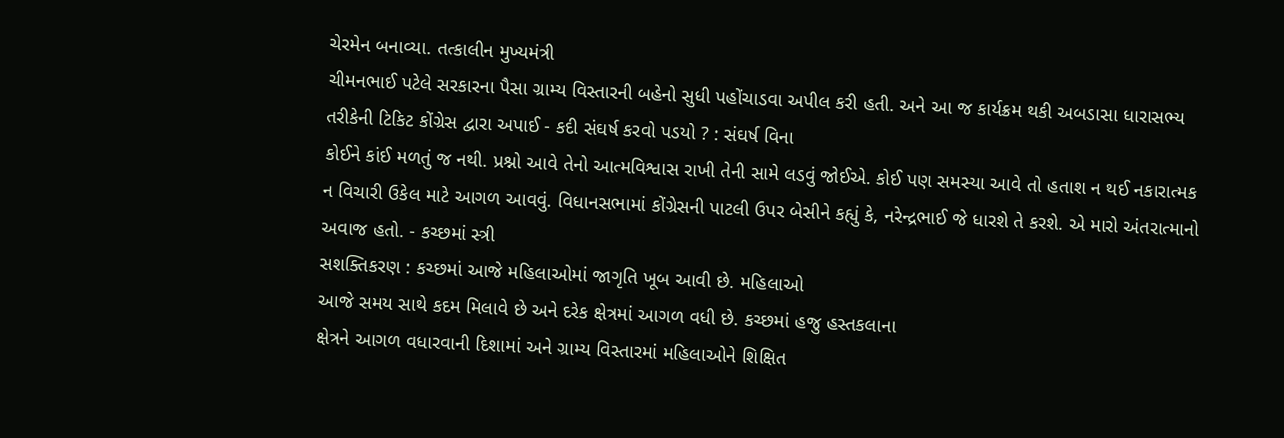ચેરમેન બનાવ્યા. તત્કાલીન મુખ્યમંત્રી
ચીમનભાઈ પટેલે સરકારના પૈસા ગ્રામ્ય વિસ્તારની બહેનો સુધી પહોંચાડવા અપીલ કરી હતી. અને આ જ કાર્યક્રમ થકી અબડાસા ધારાસભ્ય તરીકેની ટિકિટ કોંગ્રેસ દ્વારા અપાઈ - કદી સંઘર્ષ કરવો પડયો ? : સંઘર્ષ વિના
કોઈને કાંઈ મળતું જ નથી. પ્રશ્નો આવે તેનો આત્મવિશ્વાસ રાખી તેની સામે લડવું જોઈએ. કોઈ પણ સમસ્યા આવે તો હતાશ ન થઈ નકારાત્મક
ન વિચારી ઉકેલ માટે આગળ આવવું. વિધાનસભામાં કોંગ્રેસની પાટલી ઉપર બેસીને કહ્યું કે, નરેન્દ્રભાઈ જે ધારશે તે કરશે. એ મારો અંતરાત્માનો
અવાજ હતો. - કચ્છમાં સ્ત્રી
સશક્તિકરણ : કચ્છમાં આજે મહિલાઓમાં જાગૃતિ ખૂબ આવી છે. મહિલાઓ
આજે સમય સાથે કદમ મિલાવે છે અને દરેક ક્ષેત્રમાં આગળ વધી છે. કચ્છમાં હજુ હસ્તકલાના
ક્ષેત્રને આગળ વધારવાની દિશામાં અને ગ્રામ્ય વિસ્તારમાં મહિલાઓને શિક્ષિત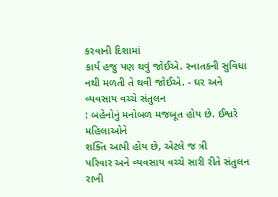કરવાની દિશામાં
કાર્ય હજુ પણ થવું જોઈએ. સ્નાતકની સુવિધા નથી મળતી તે થવી જોઈએ. - ઘર અને વ્યવસાય વચ્ચે સંતુલન
: બહેનોનું મનોબળ મજબૂત હોય છે. ઈશ્વરે મહિલાઓને
શક્તિ આપી હોય છે, એટલે જ ત્રી
પરિવાર અને વ્યવસાય વચ્ચે સારી રીતે સંતુલન રાખી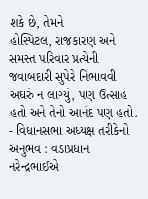શકે છે, તેમને
હોસ્પિટલ, રાજકારણ અને
સમસ્ત પરિવાર પ્રત્યેની જવાબદારી સુપેરે નિભાવવી અઘરું ન લાગ્યું, પણ ઉત્સાહ હતો અને તેનો આનંદ પણ હતો. - વિધાનસભા અધ્યક્ષ તરીકેનો અનુભવ : વડાપ્રધાન નરેન્દ્રભાઈએ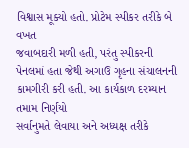વિશ્વાસ મૂક્યો હતો. પ્રોટેમ સ્પીકર તરીકે બે વખત
જવાબદારી મળી હતી, પરંતુ સ્પીકરની
પેનલમાં હતા જેથી અગાઉ ગૃહના સંચાલનની કામગીરી કરી હતી. આ કાર્યકાળ દરમ્યાન તમામ નિર્ણયો
સર્વાનુમતે લેવાયા અને અધ્યક્ષ તરીકે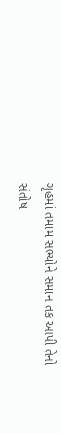ગૃહમાં તમામ સભ્યોને સમાન તક આપી તેનો સંતોષ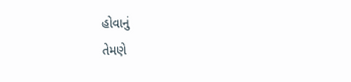હોવાનું
તેમણે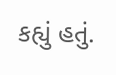કહ્યું હતું.